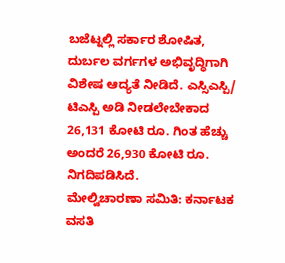ಬಜೆಟ್ನಲ್ಲಿ ಸರ್ಕಾರ ಶೋಷಿತ, ದುರ್ಬಲ ವರ್ಗಗಳ ಅಭಿವೃದ್ಧಿಗಾಗಿ ವಿಶೇಷ ಆದ್ಯತೆ ನೀಡಿದೆ. ಎಸ್ಸಿಎಸ್ಪಿ/ ಟಿಎಸ್ಪಿ ಅಡಿ ನೀಡಲೇಬೇಕಾದ 26,131 ಕೋಟಿ ರೂ. ಗಿಂತ ಹೆಚ್ಚು ಅಂದರೆ 26,930 ಕೋಟಿ ರೂ. ನಿಗದಿಪಡಿಸಿದೆ.
ಮೇಲ್ವಿಚಾರಣಾ ಸಮಿತಿ: ಕರ್ನಾಟಕ ವಸತಿ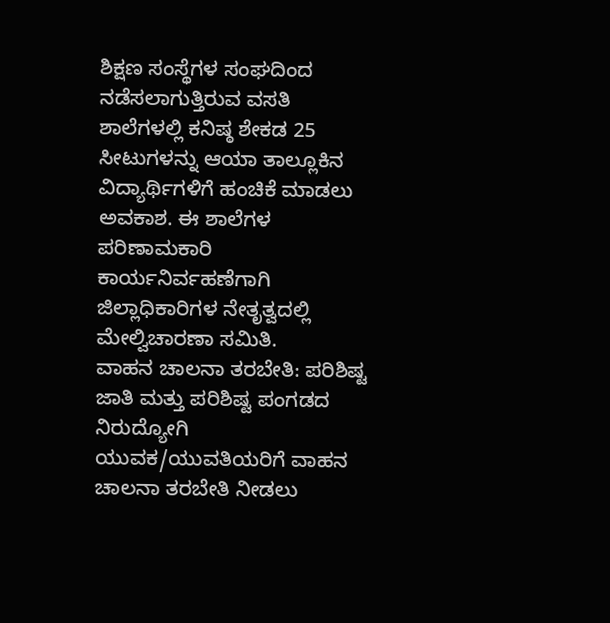ಶಿಕ್ಷಣ ಸಂಸ್ಥೆಗಳ ಸಂಘದಿಂದ ನಡೆಸಲಾಗುತ್ತಿರುವ ವಸತಿ ಶಾಲೆಗಳಲ್ಲಿ ಕನಿಷ್ಠ ಶೇಕಡ 25 ಸೀಟುಗಳನ್ನು ಆಯಾ ತಾಲ್ಲೂಕಿನ ವಿದ್ಯಾರ್ಥಿಗಳಿಗೆ ಹಂಚಿಕೆ ಮಾಡಲು ಅವಕಾಶ. ಈ ಶಾಲೆಗಳ ಪರಿಣಾಮಕಾರಿ ಕಾರ್ಯನಿರ್ವಹಣೆಗಾಗಿ ಜಿಲ್ಲಾಧಿಕಾರಿಗಳ ನೇತೃತ್ವದಲ್ಲಿ ಮೇಲ್ವಿಚಾರಣಾ ಸಮಿತಿ.
ವಾಹನ ಚಾಲನಾ ತರಬೇತಿ: ಪರಿಶಿಷ್ಟ ಜಾತಿ ಮತ್ತು ಪರಿಶಿಷ್ಟ ಪಂಗಡದ ನಿರುದ್ಯೋಗಿ ಯುವಕ/ಯುವತಿಯರಿಗೆ ವಾಹನ ಚಾಲನಾ ತರಬೇತಿ ನೀಡಲು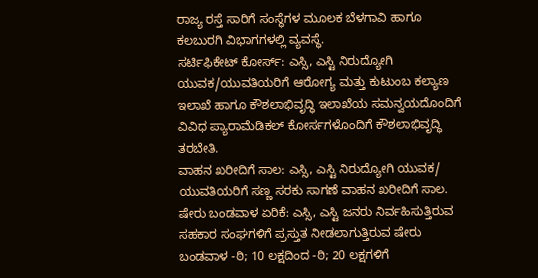ರಾಜ್ಯ ರಸ್ತೆ ಸಾರಿಗೆ ಸಂಸ್ಥೆಗಳ ಮೂಲಕ ಬೆಳಗಾವಿ ಹಾಗೂ ಕಲಬುರಗಿ ವಿಭಾಗಗಳಲ್ಲಿ ವ್ಯವಸ್ಥೆ.
ಸರ್ಟಿಫಿಕೇಟ್ ಕೋರ್ಸ್: ಎಸ್ಸಿ, ಎಸ್ಟಿ ನಿರುದ್ಯೋಗಿ ಯುವಕ/ಯುವತಿಯರಿಗೆ ಆರೋಗ್ಯ ಮತ್ತು ಕುಟುಂಬ ಕಲ್ಯಾಣ ಇಲಾಖೆ ಹಾಗೂ ಕೌಶಲಾಭಿವೃದ್ಧಿ ಇಲಾಖೆಯ ಸಮನ್ವಯದೊಂದಿಗೆ ವಿವಿಧ ಪ್ಯಾರಾಮೆಡಿಕಲ್ ಕೋರ್ಸಗಳೊಂದಿಗೆ ಕೌಶಲಾಭಿವೃದ್ಧಿ ತರಬೇತಿ.
ವಾಹನ ಖರೀದಿಗೆ ಸಾಲ: ಎಸ್ಸಿ, ಎಸ್ಟಿ ನಿರುದ್ಯೋಗಿ ಯುವಕ/ ಯುವತಿಯರಿಗೆ ಸಣ್ಣ ಸರಕು ಸಾಗಣೆ ವಾಹನ ಖರೀದಿಗೆ ಸಾಲ.
ಷೇರು ಬಂಡವಾಳ ಏರಿಕೆ: ಎಸ್ಸಿ, ಎಸ್ಟಿ ಜನರು ನಿರ್ವಹಿಸುತ್ತಿರುವ ಸಹಕಾರ ಸಂಘಗಳಿಗೆ ಪ್ರಸ್ತುತ ನೀಡಲಾಗುತ್ತಿರುವ ಷೇರು ಬಂಡವಾಳ -ಠಿ; 10 ಲಕ್ಷದಿಂದ -ಠಿ; 20 ಲಕ್ಷಗಳಿಗೆ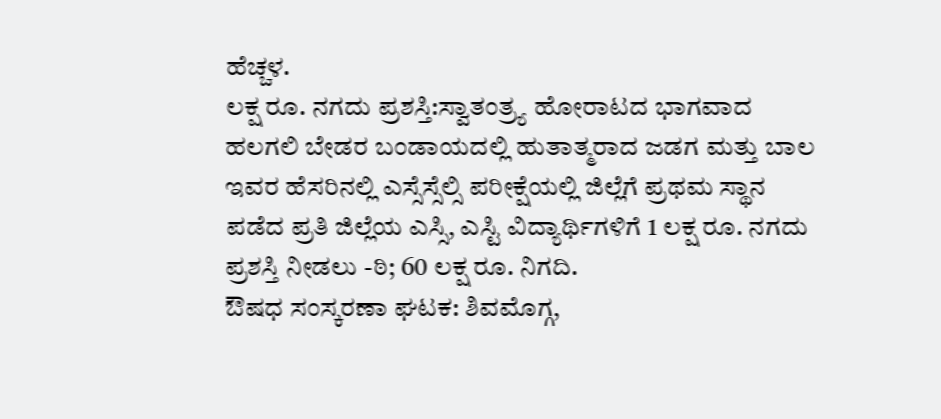ಹೆಚ್ಚಳ.
ಲಕ್ಷ ರೂ. ನಗದು ಪ್ರಶಸ್ತಿ:ಸ್ವಾತಂತ್ರ್ಯ ಹೋರಾಟದ ಭಾಗವಾದ ಹಲಗಲಿ ಬೇಡರ ಬಂಡಾಯದಲ್ಲಿ ಹುತಾತ್ಮರಾದ ಜಡಗ ಮತ್ತು ಬಾಲ ಇವರ ಹೆಸರಿನಲ್ಲಿ ಎಸ್ಸೆಸ್ಸೆಲ್ಸಿ ಪರೀಕ್ಷೆಯಲ್ಲಿ ಜಿಲ್ಲೆಗೆ ಪ್ರಥಮ ಸ್ಥಾನ ಪಡೆದ ಪ್ರತಿ ಜಿಲ್ಲೆಯ ಎಸ್ಸಿ, ಎಸ್ಟಿ ವಿದ್ಯಾರ್ಥಿಗಳಿಗೆ 1 ಲಕ್ಷ ರೂ. ನಗದು ಪ್ರಶಸ್ತಿ ನೀಡಲು -ಠಿ; 60 ಲಕ್ಷ ರೂ. ನಿಗದಿ.
ಔಷಧ ಸಂಸ್ಕರಣಾ ಘಟಕ: ಶಿವಮೊಗ್ಗ,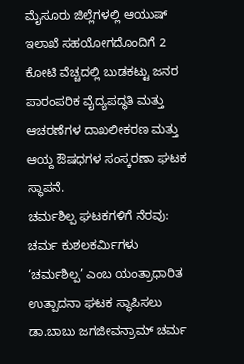ಮೈಸೂರು ಜಿಲ್ಲೆಗಳಲ್ಲಿ ಆಯುಷ್ ಇಲಾಖೆ ಸಹಯೋಗದೊಂದಿಗೆ 2 ಕೋಟಿ ವೆಚ್ಚದಲ್ಲಿ ಬುಡಕಟ್ಟು ಜನರ ಪಾರಂಪರಿಕ ವೈದ್ಯಪದ್ಧತಿ ಮತ್ತು ಆಚರಣೆಗಳ ದಾಖಲೀಕರಣ ಮತ್ತು ಆಯ್ದ ಔಷಧಗಳ ಸಂಸ್ಕರಣಾ ಘಟಕ ಸ್ಥಾಪನೆ.
ಚರ್ಮಶಿಲ್ಪ ಘಟಕಗಳಿಗೆ ನೆರವು: ಚರ್ಮ ಕುಶಲಕರ್ವಿುಗಳು ‘ಚರ್ಮಶಿಲ್ಪ’ ಎಂಬ ಯಂತ್ರಾಧಾರಿತ ಉತ್ಪಾದನಾ ಘಟಕ ಸ್ಥಾಪಿಸಲು ಡಾ.ಬಾಬು ಜಗಜೀವನ್ರಾಮ್ ಚರ್ಮ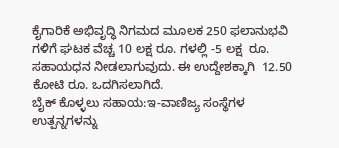ಕೈಗಾರಿಕೆ ಅಭಿವೃದ್ಧಿ ನಿಗಮದ ಮೂಲಕ 250 ಫಲಾನುಭವಿ ಗಳಿಗೆ ಘಟಕ ವೆಚ್ಚ 10 ಲಕ್ಷ ರೂ. ಗಳಲ್ಲಿ -5 ಲಕ್ಷ  ರೂ. ಸಹಾಯಧನ ನೀಡಲಾಗುವುದು. ಈ ಉದ್ದೇಶಕ್ಕಾಗಿ  12.50 ಕೋಟಿ ರೂ. ಒದಗಿಸಲಾಗಿದೆ.
ಬೈಕ್ ಕೊಳ್ಳಲು ಸಹಾಯ:ಇ-ವಾಣಿಜ್ಯ ಸಂಸ್ಥೆಗಳ ಉತ್ಪನ್ನಗಳನ್ನು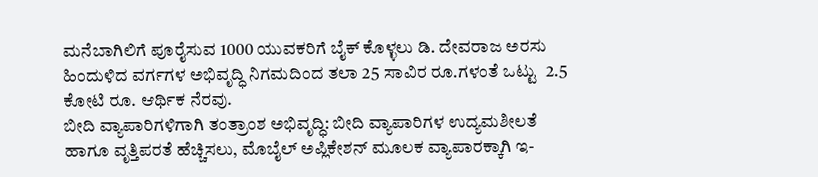ಮನೆಬಾಗಿಲಿಗೆ ಪೂರೈಸುವ 1000 ಯುವಕರಿಗೆ ಬೈಕ್ ಕೊಳ್ಳಲು ಡಿ. ದೇವರಾಜ ಅರಸು ಹಿಂದುಳಿದ ವರ್ಗಗಳ ಅಭಿವೃದ್ಧಿ ನಿಗಮದಿಂದ ತಲಾ 25 ಸಾವಿರ ರೂ.ಗಳಂತೆ ಒಟ್ಟು  2.5 ಕೋಟಿ ರೂ. ಆರ್ಥಿಕ ನೆರವು.
ಬೀದಿ ವ್ಯಾಪಾರಿಗಳಿಗಾಗಿ ತಂತ್ರಾಂಶ ಅಭಿವೃದ್ಧಿ: ಬೀದಿ ವ್ಯಾಪಾರಿಗಳ ಉದ್ಯಮಶೀಲತೆ ಹಾಗೂ ವೃತ್ತಿಪರತೆ ಹೆಚ್ಚಿಸಲು, ಮೊಬೈಲ್ ಅಪ್ಲಿಕೇಶನ್ ಮೂಲಕ ವ್ಯಾಪಾರಕ್ಕಾಗಿ ಇ-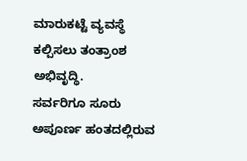ಮಾರುಕಟ್ಟೆ ವ್ಯವಸ್ಥೆ ಕಲ್ಪಿಸಲು ತಂತ್ರಾಂಶ ಅಭಿವೃದ್ಧಿ.
ಸರ್ವರಿಗೂ ಸೂರು
ಅಪೂರ್ಣ ಹಂತದಲ್ಲಿರುವ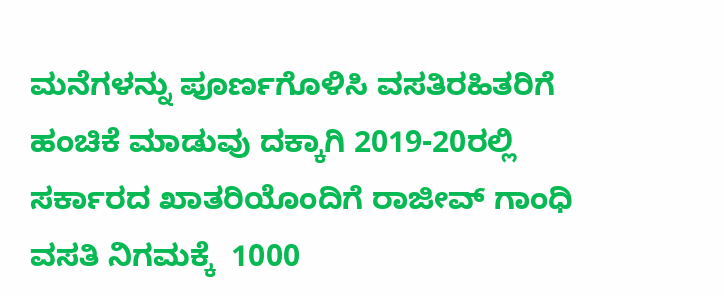ಮನೆಗಳನ್ನು ಪೂರ್ಣಗೊಳಿಸಿ ವಸತಿರಹಿತರಿಗೆ ಹಂಚಿಕೆ ಮಾಡುವು ದಕ್ಕಾಗಿ 2019-20ರಲ್ಲಿ ಸರ್ಕಾರದ ಖಾತರಿಯೊಂದಿಗೆ ರಾಜೀವ್ ಗಾಂಧಿ ವಸತಿ ನಿಗಮಕ್ಕೆ  1000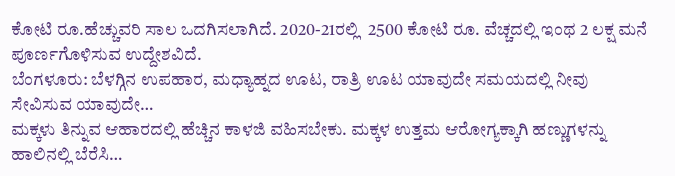ಕೋಟಿ ರೂ.ಹೆಚ್ಚುವರಿ ಸಾಲ ಒದಗಿಸಲಾಗಿದೆ. 2020-21ರಲ್ಲಿ  2500 ಕೋಟಿ ರೂ. ವೆಚ್ಚದಲ್ಲಿ ಇಂಥ 2 ಲಕ್ಷ ಮನೆ ಪೂರ್ಣಗೊಳಿಸುವ ಉದ್ದೇಶವಿದೆ.
ಬೆಂಗಳೂರು: ಬೆಳಗ್ಗಿನ ಉಪಹಾರ, ಮಧ್ಯಾಹ್ನದ ಊಟ, ರಾತ್ರಿ ಊಟ ಯಾವುದೇ ಸಮಯದಲ್ಲಿ ನೀವು ಸೇವಿಸುವ ಯಾವುದೇ…
ಮಕ್ಕಳು ತಿನ್ನುವ ಆಹಾರದಲ್ಲಿ ಹೆಚ್ಚಿನ ಕಾಳಜಿ ವಹಿಸಬೇಕು. ಮಕ್ಕಳ ಉತ್ತಮ ಆರೋಗ್ಯಕ್ಕಾಗಿ ಹಣ್ಣುಗಳನ್ನು ಹಾಲಿನಲ್ಲಿ ಬೆರೆಸಿ…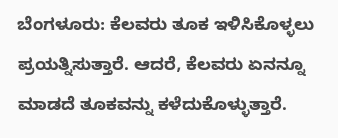ಬೆಂಗಳೂರು: ಕೆಲವರು ತೂಕ ಇಳಿಸಿಕೊಳ್ಳಲು ಪ್ರಯತ್ನಿಸುತ್ತಾರೆ. ಆದರೆ, ಕೆಲವರು ಏನನ್ನೂ ಮಾಡದೆ ತೂಕವನ್ನು ಕಳೆದುಕೊಳ್ಳುತ್ತಾರೆ.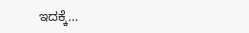ಇದಕ್ಕೆ…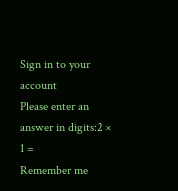Sign in to your account
Please enter an answer in digits:2 × 1 =
Remember me